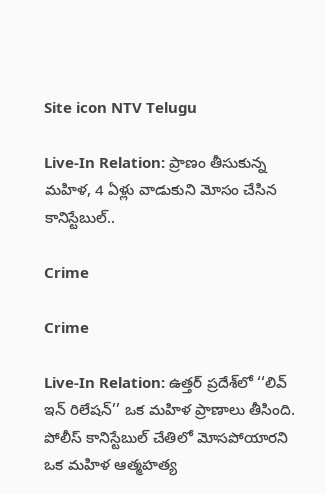Site icon NTV Telugu

Live-In Relation: ప్రాణం తీసుకున్న మహిళ, 4 ఏళ్లు వాడుకుని మోసం చేసిన కానిస్టేబుల్..

Crime

Crime

Live-In Relation: ఉత్తర్ ప్రదేశ్‌లో ‘‘లివ్ ఇన్ రిలేషన్’’ ఒక మహిళ ప్రాణాలు తీసింది. పోలీస్ కానిస్టేబుల్ చేతిలో మోసపోయారని ఒక మహిళ ఆత్మహత్య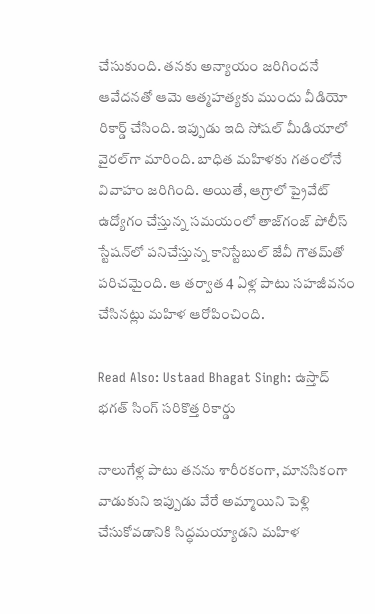చేసుకుంది. తనకు అన్యాయం జరిగిందనే ఆవేదనతో ఆమె ఆత్మహత్యకు ముందు వీడియో రికార్డ్ చేసింది. ఇప్పుడు ఇది సోషల్ మీడియాలో వైరల్‌గా మారింది. బాధిత మహిళకు గతంలోనే వివాహం జరిగింది. అయితే, ఆగ్రాలో ప్రైవేట్ ఉద్యోగం చేస్తున్న సమయంలో తాజ్‌గంజ్ పోలీస్ స్టేషన్‌లో పనిచేస్తున్న కానిస్టేబుల్ జేవీ గౌతమ్‌తో పరిచమైంది. ఆ తర్వాత 4 ఏళ్ల పాటు సహజీవనం చేసినట్లు మహిళ ఆరోపించింది.

Read Also: Ustaad Bhagat Singh: ఉస్తాద్ భగత్ సింగ్ సరికొత్త రికార్డు

నాలుగేళ్ల పాటు తనను శారీరకంగా, మానసికంగా వాడుకుని ఇప్పుడు వేరే అమ్మాయిని పెళ్లి చేసుకోవడానికి సిద్ధమయ్యాడని మహిళ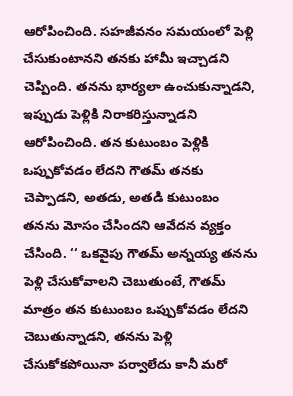ఆరోపించింది. సహజీవనం సమయంలో పెళ్లి చేసుకుంటానని తనకు హామీ ఇచ్చాడని చెప్పింది. తనను భార్యలా ఉంచుకున్నాడని, ఇప్పుడు పెళ్లికి నిరాకరిస్తున్నాడని ఆరోపించింది. తన కుటుంబం పెళ్లికి ఒప్పుకోవడం లేదని గౌతమ్ తనకు చెప్పాడని, అతడు, అతడి కుటుంబం తనను మోసం చేసిందని ఆవేదన వ్యక్తం చేసింది. ‘‘ ఒకవైపు గౌతమ్ అన్నయ్య తనను పెళ్లి చేసుకోవాలని చెబుతుంటే, గౌతమ్ మాత్రం తన కుటుంబం ఒప్పుకోవడం లేదని చెబుతున్నాడని, తనను పెళ్లి చేసుకోకపోయినా పర్వాలేదు కానీ మరో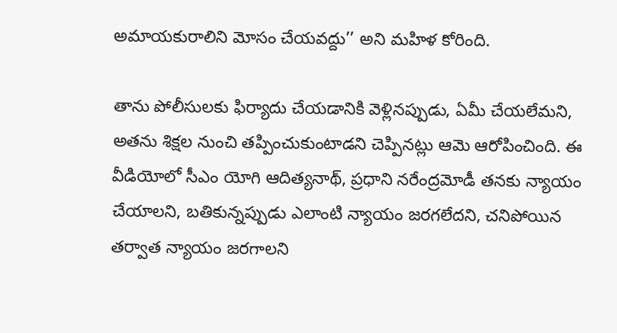అమాయకురాలిని మోసం చేయవద్దు’’ అని మహిళ కోరింది.

తాను పోలీసులకు ఫిర్యాదు చేయడానికి వెళ్లినప్పుడు, ఏమీ చేయలేమని, అతను శిక్షల నుంచి తప్పించుకుంటాడని చెప్పినట్లు ఆమె ఆరోపించింది. ఈ వీడియోలో సీఎం యోగి ఆదిత్యనాథ్, ప్రధాని నరేంద్రమోడీ తనకు న్యాయం చేయాలని, బతికున్నప్పుడు ఎలాంటి న్యాయం జరగలేదని, చనిపోయిన తర్వాత న్యాయం జరగాలని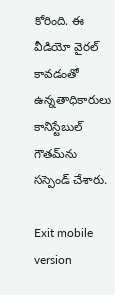కోరింది. ఈ వీడియో వైరల్ కావడంతో ఉన్నతాధికారులు కానిస్టేబుల్ గౌతమ్‌ను సస్పెండ్ చేశారు.

Exit mobile version